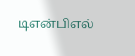டிஎன்பிஎல்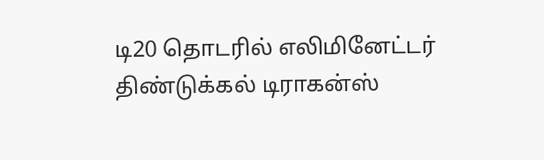டி20 தொடரில் எலிமினேட்டர் திண்டுக்கல் டிராகன்ஸ்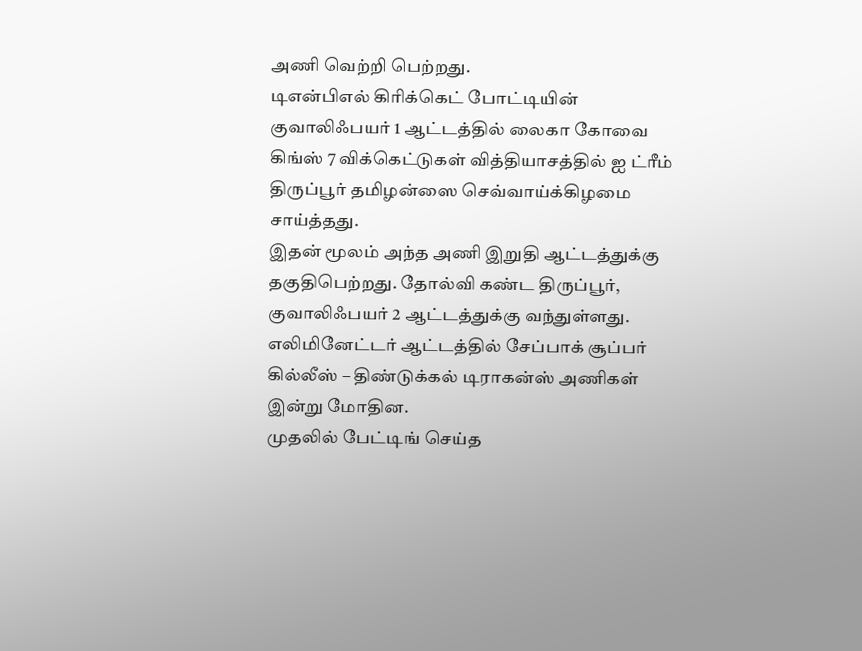அணி வெற்றி பெற்றது.
டிஎன்பிஎல் கிரிக்கெட் போட்டியின் குவாலிஃபயர் 1 ஆட்டத்தில் லைகா கோவை கிங்ஸ் 7 விக்கெட்டுகள் வித்தியாசத்தில் ஐ ட்ரீம் திருப்பூர் தமிழன்ஸை செவ்வாய்க்கிழமை சாய்த்தது.
இதன் மூலம் அந்த அணி இறுதி ஆட்டத்துக்கு தகுதிபெற்றது. தோல்வி கண்ட திருப்பூர், குவாலிஃபயர் 2 ஆட்டத்துக்கு வந்துள்ளது.
எலிமினேட்டர் ஆட்டத்தில் சேப்பாக் சூப்பர் கில்லீஸ் – திண்டுக்கல் டிராகன்ஸ் அணிகள் இன்று மோதின.
முதலில் பேட்டிங் செய்த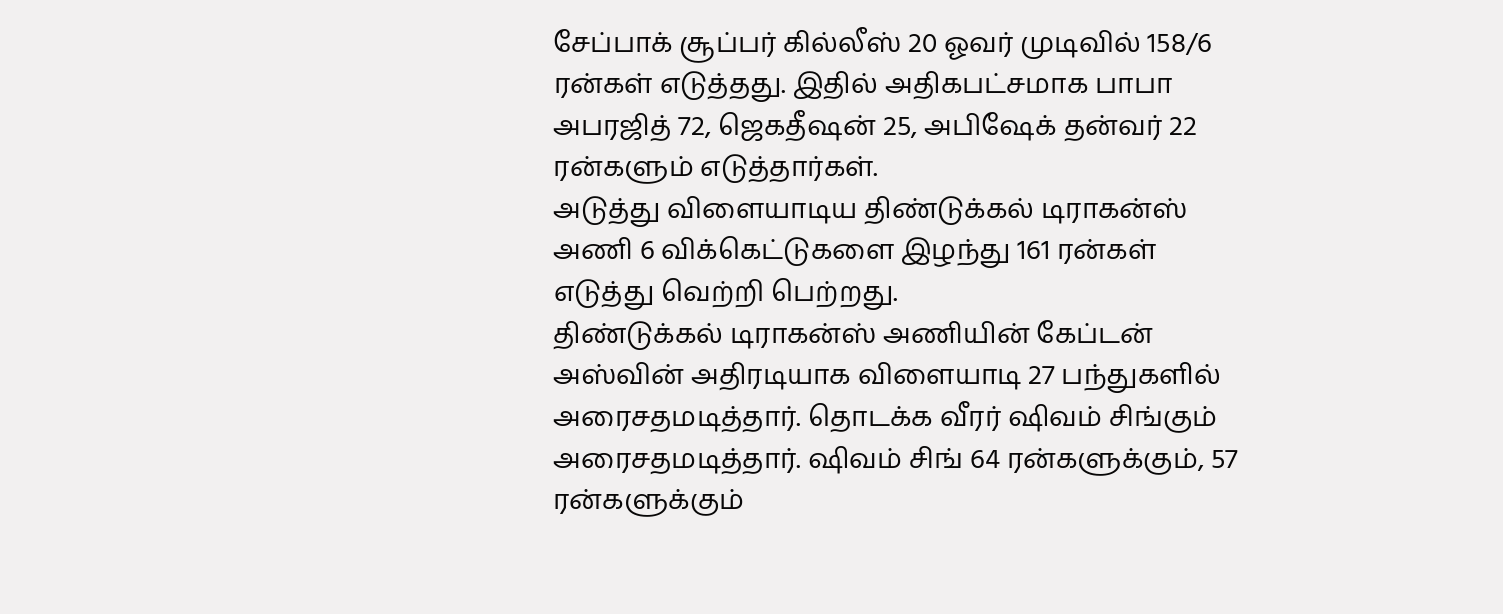சேப்பாக் சூப்பர் கில்லீஸ் 20 ஓவர் முடிவில் 158/6 ரன்கள் எடுத்தது. இதில் அதிகபட்சமாக பாபா அபரஜித் 72, ஜெகதீஷன் 25, அபிஷேக் தன்வர் 22 ரன்களும் எடுத்தார்கள்.
அடுத்து விளையாடிய திண்டுக்கல் டிராகன்ஸ் அணி 6 விக்கெட்டுகளை இழந்து 161 ரன்கள் எடுத்து வெற்றி பெற்றது.
திண்டுக்கல் டிராகன்ஸ் அணியின் கேப்டன் அஸ்வின் அதிரடியாக விளையாடி 27 பந்துகளில் அரைசதமடித்தார். தொடக்க வீரர் ஷிவம் சிங்கும் அரைசதமடித்தார். ஷிவம் சிங் 64 ரன்களுக்கும், 57 ரன்களுக்கும்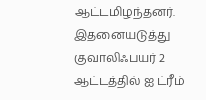ஆட்டமிழந்தனர்.
இதனையடுத்து குவாலிஃபயர் 2 ஆட்டத்தில் ஐ ட்ரீம்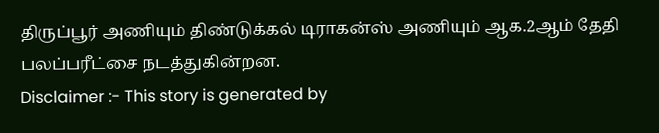திருப்பூர் அணியும் திண்டுக்கல் டிராகன்ஸ் அணியும் ஆக.2ஆம் தேதி பலப்பரீட்சை நடத்துகின்றன.
Disclaimer :- This story is generated by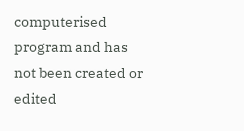computerised program and has not been created or edited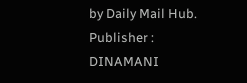by Daily Mail Hub. Publisher : DINAMANI